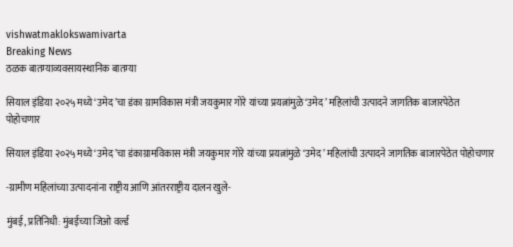vishwatmaklokswamivarta
Breaking News
ठळक बातम्याव्यवसायस्थानिक बातम्या

सियाल इंडिया २०२५ मध्ये ‘उमेद’चा डंका ग्रामविकास मंत्री जयकुमार गोरे यांच्या प्रयत्नांमुळे ‘उमेद’ महिलांची उत्पादने जागतिक बाजारपेठेत पोहोचणार

सियाल इंडिया २०२५ मध्ये ‘उमेद’चा डंकाग्रामविकास मंत्री जयकुमार गोरे यांच्या प्रयत्नांमुळे ‘उमेद’ महिलांची उत्पादने जागतिक बाजारपेठेत पोहोचणार

-ग्रामीण महिलांच्या उत्पादनांना राष्ट्रीय आणि आंतरराष्ट्रीय दालन खुले-

मुंबई, प्रतिनिधी: मुंबईच्या जिओ वर्ल्ड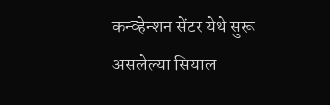कन्व्हेन्शन सेंटर येथे सुरू असलेल्या सियाल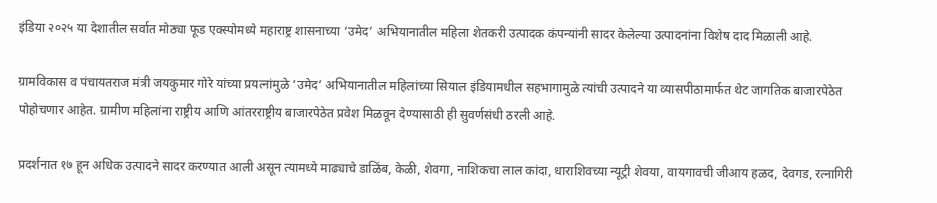इंडिया २०२५ या देशातील सर्वात मोठ्या फूड एक्स्पोमध्ये महाराष्ट्र शासनाच्या ‘उमेद’ अभियानातील महिला शेतकरी उत्पादक कंपन्यांनी सादर केलेल्या उत्पादनांना विशेष दाद मिळाली आहे.

ग्रामविकास व पंचायतराज मंत्री जयकुमार गोरे यांच्या प्रयत्नांमुळे ‘उमेद’ अभियानातील महिलांच्या सियाल इंडियामधील सहभागामुळे त्यांची उत्पादने या व्यासपीठामार्फत थेट जागतिक बाजारपेठेत पोहोचणार आहेत. ग्रामीण महिलांना राष्ट्रीय आणि आंतरराष्ट्रीय बाजारपेठेत प्रवेश मिळवून देण्यासाठी ही सुवर्णसंधी ठरली आहे.

प्रदर्शनात १७ हून अधिक उत्पादने सादर करण्यात आली असून त्यामध्ये माढ्याचे डाळिंब, केळी, शेवगा, नाशिकचा लाल कांदा, धाराशिवच्या न्यूट्री शेवया, वायगावची जीआय हळद, देवगड, रत्नागिरी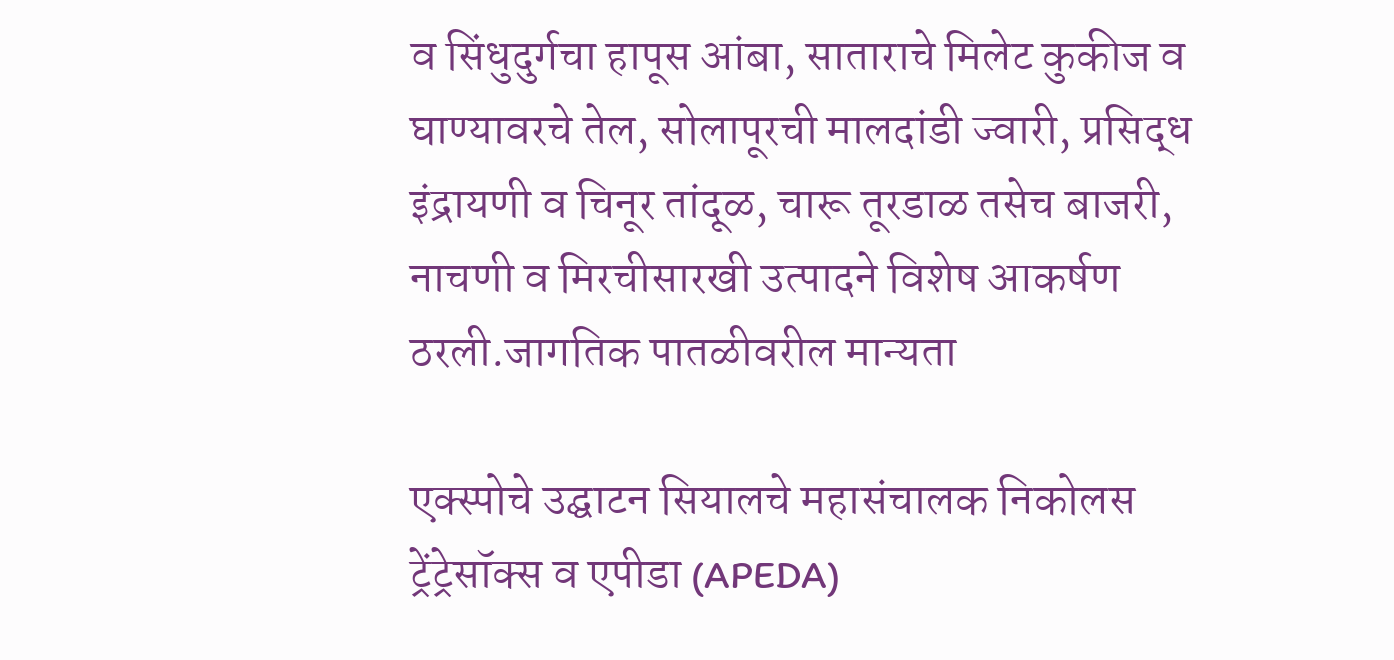व सिंधुदुर्गचा हापूस आंबा, साताराचे मिलेट कुकीज व घाण्यावरचे तेल, सोलापूरची मालदांडी ज्वारी, प्रसिद्ध इंद्रायणी व चिनूर तांदूळ, चारू तूरडाळ तसेच बाजरी, नाचणी व मिरचीसारखी उत्पादने विशेष आकर्षण ठरली.जागतिक पातळीवरील मान्यता

एक्स्पोचे उद्घाटन सियालचे महासंचालक निकोलस ट्रेंट्रेसॉक्स व एपीडा (APEDA)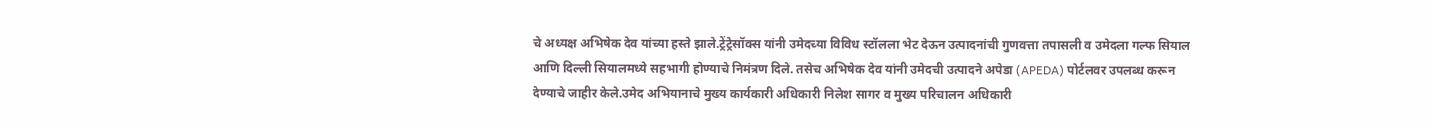चे अध्यक्ष अभिषेक देव यांच्या हस्ते झाले.ट्रेंट्रेसॉक्स यांनी उमेदच्या विविध स्टॉलला भेट देऊन उत्पादनांची गुणवत्ता तपासली व उमेदला गल्फ सियाल आणि दिल्ली सियालमध्ये सहभागी होण्याचे निमंत्रण दिले. तसेच अभिषेक देव यांनी उमेदची उत्पादने अपेडा (APEDA) पोर्टलवर उपलब्ध करून देण्याचे जाहीर केले.उमेद अभियानाचे मुख्य कार्यकारी अधिकारी निलेश सागर व मुख्य परिचालन अधिकारी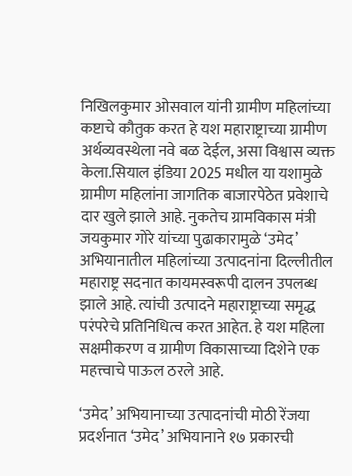निखिलकुमार ओसवाल यांनी ग्रामीण महिलांच्या कष्टाचे कौतुक करत हे यश महाराष्ट्राच्या ग्रामीण अर्थव्यवस्थेला नवे बळ देईल, असा विश्वास व्यक्त केला.सियाल इंडिया 2025 मधील या यशामुळे ग्रामीण महिलांना जागतिक बाजारपेठेत प्रवेशाचे दार खुले झाले आहे. नुकतेच ग्रामविकास मंत्री जयकुमार गोरे यांच्या पुढाकारामुळे ‘उमेद’ अभियानातील महिलांच्या उत्पादनांना दिल्लीतील महाराष्ट्र सदनात कायमस्वरूपी दालन उपलब्ध झाले आहे. त्यांची उत्पादने महाराष्ट्राच्या समृद्ध परंपरेचे प्रतिनिधित्व करत आहेत. हे यश महिला सक्षमीकरण व ग्रामीण विकासाच्या दिशेने एक महत्त्वाचे पाऊल ठरले आहे.

‘उमेद’ अभियानाच्या उत्पादनांची मोठी रेंजया प्रदर्शनात ‘उमेद’ अभियानाने १७ प्रकारची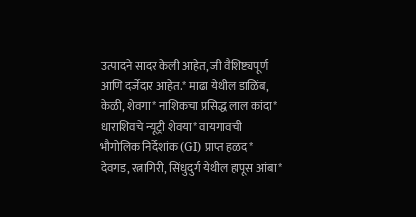उत्पादने सादर केली आहेत, जी वैशिष्ट्यपूर्ण आणि दर्जेदार आहेत.* माढा येथील डाळिंब, केळी, शेवगा* नाशिकचा प्रसिद्ध लाल कांदा* धाराशिवचे न्यूट्री शेवया* वायगावची भौगोलिक निर्देशांक (GI) प्राप्त हळद* देवगड, रत्नागिरी, सिंधुदुर्ग येथील हापूस आंबा*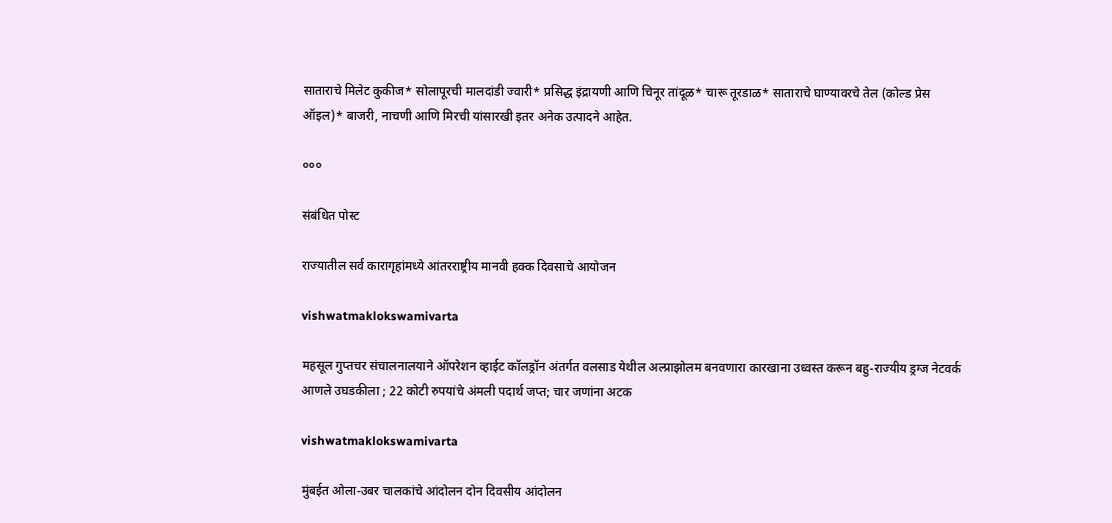साताराचे मिलेट कुकीज* सोलापूरची मालदांडी ज्वारी* प्रसिद्ध इंद्रायणी आणि चिनूर तांदूळ* चारू तूरडाळ* साताराचे घाण्यावरचे तेल (कोल्ड प्रेस ऑइल)* बाजरी, नाचणी आणि मिरची यांसारखी इतर अनेक उत्पादने आहेत.

०००

संबंधित पोस्ट

राज्यातील सर्व कारागृहांमध्ये आंतरराष्ट्रीय मानवी हक्क दिवसाचे आयोजन

vishwatmaklokswamivarta

महसूल गुप्तचर संचालनालयाने ऑपरेशन व्हाईट कॉलड्रॉन अंतर्गत वलसाड येथील अल्प्राझोलम बनवणारा कारखाना उध्वस्त करून बहु-राज्यीय ड्रग्ज नेटवर्क आणले उघडकीला ; 22 कोटी रुपयांचे अंमली पदार्थ जप्त; चार जणांना अटक

vishwatmaklokswamivarta

मुंबईत ओला-उबर चालकांचे आंदोलन दोन दिवसीय आंदोलन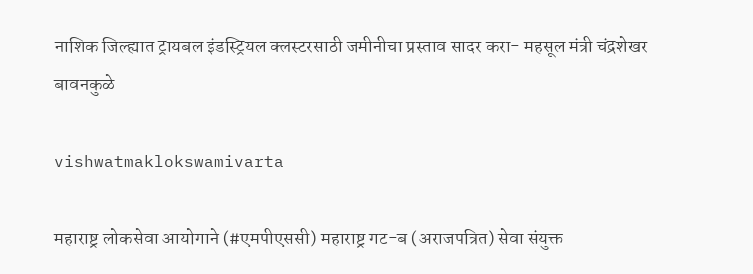नाशिक जिल्ह्यात ट्रायबल इंडस्ट्रियल क्लस्टरसाठी जमीनीचा प्रस्ताव सादर करा- महसूल मंत्री चंद्रशेखर बावनकुळे

vishwatmaklokswamivarta

महाराष्ट्र लोकसेवा आयोगाने (#एमपीएससी) महाराष्ट्र गट-ब (अराजपत्रित) सेवा संयुक्त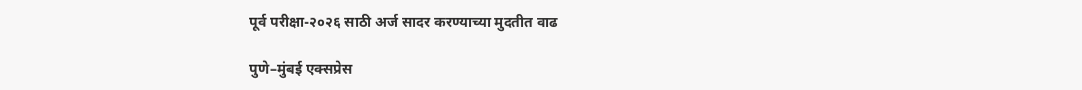पूर्व परीक्षा-२०२६ साठी अर्ज सादर करण्याच्या मुदतीत वाढ

पुणे–मुंबई एक्सप्रेस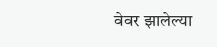वेवर झालेल्या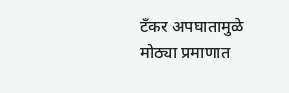टँकर अपघातामुळे मोठ्या प्रमाणात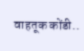वाहतूक कोंडी..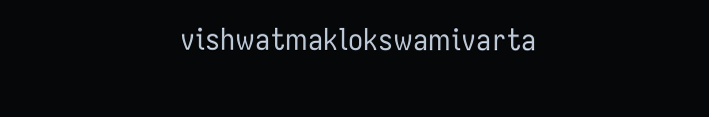vishwatmaklokswamivarta